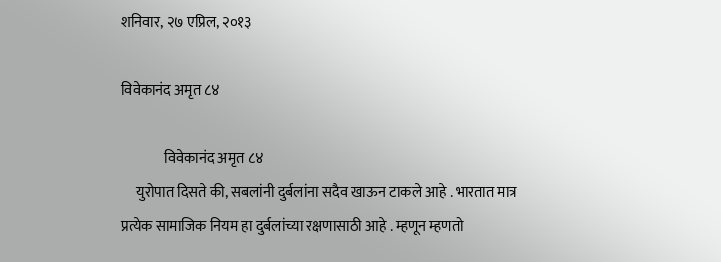शनिवार, २७ एप्रिल, २०१३

विवेकानंद अमृत ८४

               विवेकानंद अमृत ८४
     युरोपात दिसते की, सबलांनी दुर्बलांना सदैव खाऊन टाकले आहे . भारतात मात्र प्रत्येक सामाजिक नियम हा दुर्बलांच्या रक्षणासाठी आहे . म्हणून म्हणतो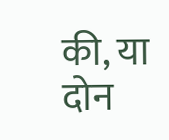की, या दोन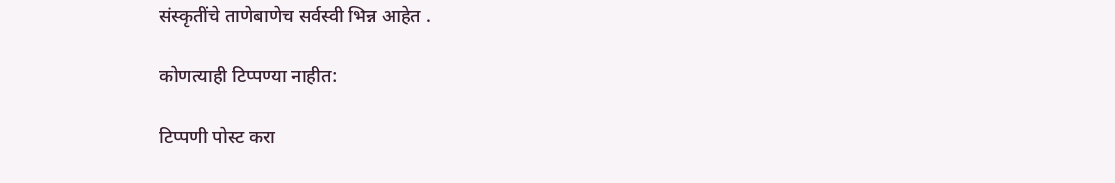संस्कृतींचे ताणेबाणेच सर्वस्वी भिन्न आहेत .

कोणत्याही टिप्पण्‍या नाहीत:

टिप्पणी पोस्ट करा